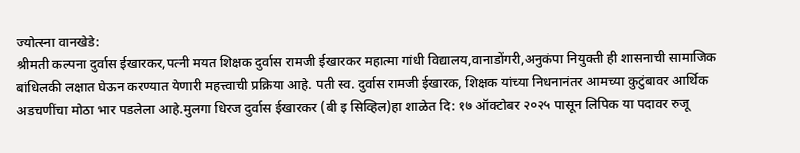ज्योत्स्ना वानखेडे:
श्रीमती कल्पना दुर्वास ईखारकर,पत्नी मयत शिक्षक दुर्वास रामजी ईखारकर महात्मा गांधी विद्यालय,वानाडोंगरी,अनुकंपा नियुक्ती ही शासनाची सामाजिक बांधिलकी लक्षात घेऊन करण्यात येणारी महत्त्वाची प्रक्रिया आहे. पती स्व. दुर्वास रामजी ईखारक, शिक्षक यांच्या निधनानंतर आमच्या कुटुंबावर आर्थिक अडचणींचा मोठा भार पडलेला आहे.मुलगा धिरज दुर्वास ईखारकर (बी इ सिव्हिल)हा शाळेत दि: १७ ऑक्टोबर २०२५ पासून लिपिक या पदावर रुजू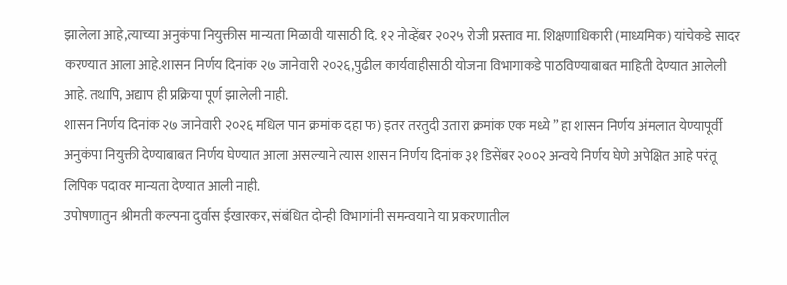झालेला आहे,त्याच्या अनुकंपा नियुक्तीस मान्यता मिळावी यासाठी दि. १२ नोव्हेंबर २०२५ रोजी प्रस्ताव मा. शिक्षणाधिकारी (माध्यमिक) यांचेकडे सादर करण्यात आला आहे.शासन निर्णय दिनांक २७ जानेवारी २०२६,पुढील कार्यवाहीसाठी योजना विभागाकडे पाठविण्याबाबत माहिती देण्यात आलेली आहे. तथापि, अद्याप ही प्रक्रिया पूर्ण झालेली नाही.
शासन निर्णय दिनांक २७ जानेवारी २०२६ मधिल पान क्रमांक दहा फ) इतर तरतुदी उतारा क्रमांक एक मध्ये ” हा शासन निर्णय अंमलात येण्यापूर्वी अनुकंपा नियुक्ती देण्याबाबत निर्णय घेण्यात आला असल्याने त्यास शासन निर्णय दिनांक ३१ डिसेंबर २००२ अन्वये निर्णय घेणे अपेक्षित आहे परंतू लिपिक पदावर मान्यता देण्यात आली नाही.
उपोषणातुन श्रीमती कल्पना दुर्वास ईखारकर, संबंधित दोन्ही विभागांनी समन्वयाने या प्रकरणातील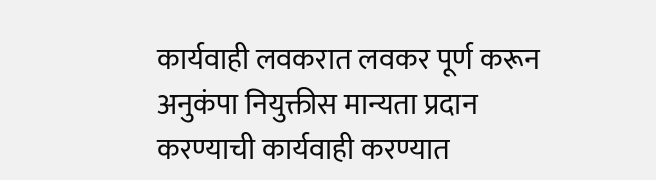कार्यवाही लवकरात लवकर पूर्ण करून अनुकंपा नियुक्तीस मान्यता प्रदान करण्याची कार्यवाही करण्यात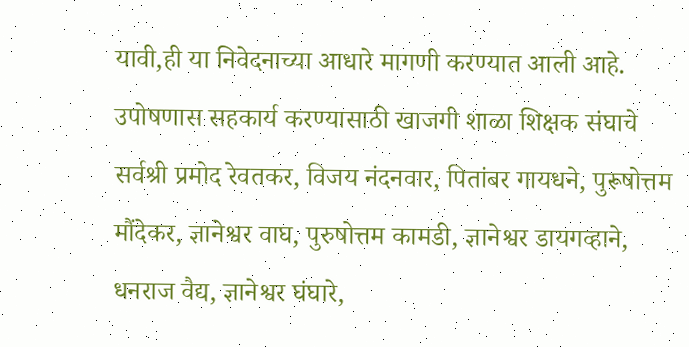यावी,ही या निवेदनाच्या आधारे मागणी करण्यात आली आहे.
उपोषणास सहकार्य करण्यासाठी खाजगी शाळा शिक्षक संघाचे सर्वश्री प्रमोद रेवतकर, विजय नंदनवार, पितांबर गायधने, पुरूषोत्तम मौंदेकर, ज्ञानेश्वर वाघ, पुरुषोत्तम कामडी, ज्ञानेश्वर डायगव्हाने, धनराज वैद्य, ज्ञानेश्वर घंघारे,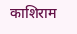काशिराम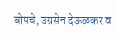बोपचे, उग्रसेन देऊळकर व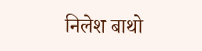निलेश बाथो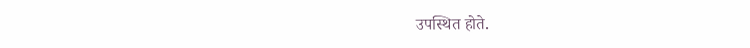उपस्थित होते.